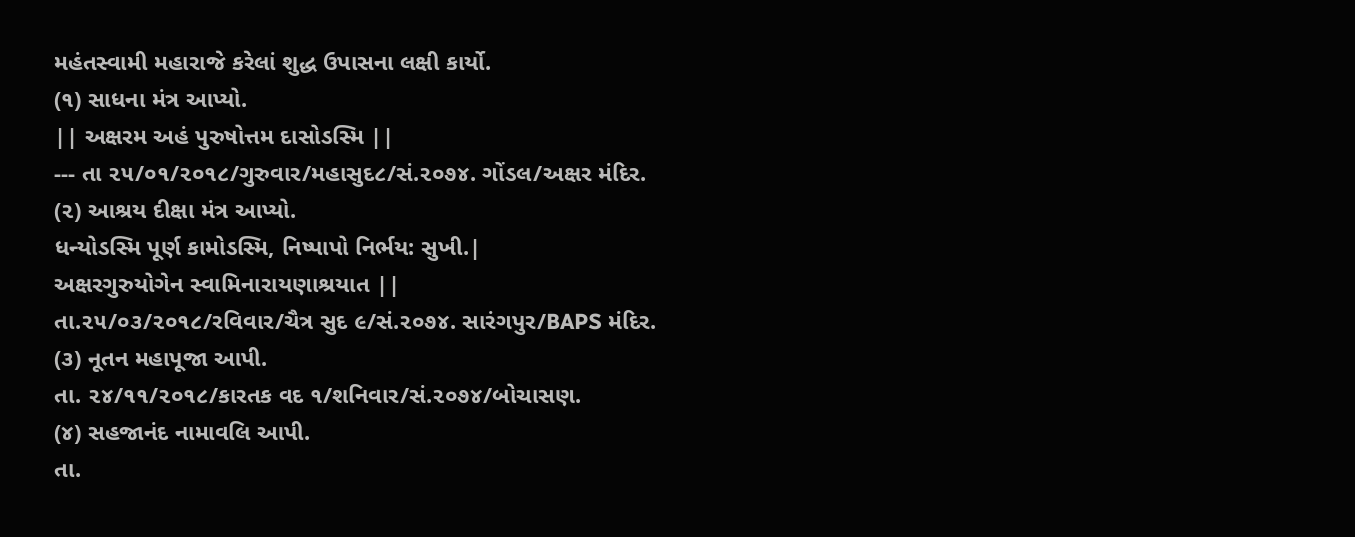મહંતસ્વામી મહારાજે કરેલાં શુદ્ધ ઉપાસના લક્ષી કાર્યો.
(૧) સાધના મંત્ર આપ્યો.
|| અક્ષરમ અહં પુરુષોત્તમ દાસોડસ્મિ ||
--- તા ૨૫/૦૧/૨૦૧૮/ગુરુવાર/મહાસુદ૮/સં.૨૦૭૪. ગોંડલ/અક્ષર મંદિર.
(૨) આશ્રય દીક્ષા મંત્ર આપ્યો.
ધન્યોડસ્મિ પૂર્ણ કામોડસ્મિ, નિષ્પાપો નિર્ભય: સુખી.|
અક્ષરગુરુયોગેન સ્વામિનારાયણાશ્રયાત ||
તા.૨૫/૦૩/૨૦૧૮/રવિવાર/ચૈત્ર સુદ ૯/સં.૨૦૭૪. સારંગપુર/BAPS મંદિર.
(૩) નૂતન મહાપૂજા આપી.
તા. ૨૪/૧૧/૨૦૧૮/કારતક વદ ૧/શનિવાર/સં.૨૦૭૪/બોચાસણ.
(૪) સહજાનંદ નામાવલિ આપી.
તા.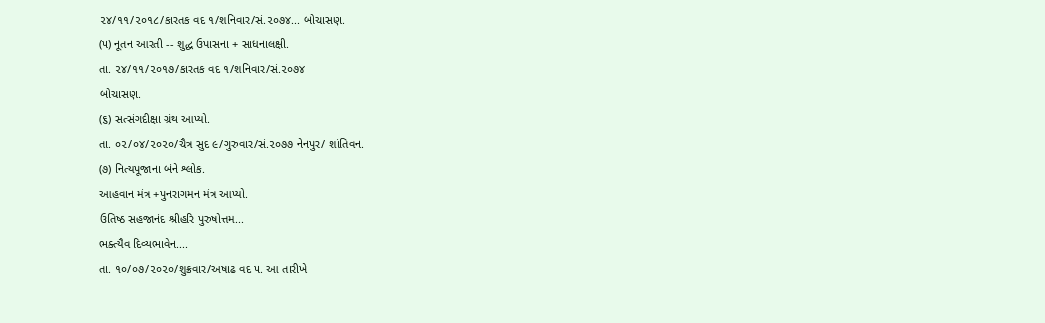૨૪/૧૧/૨૦૧૮/કારતક વદ ૧/શનિવાર/સં.૨૦૭૪... બોચાસણ.
(૫) નૂતન આરતી -- શુદ્ધ ઉપાસના + સાધનાલક્ષી.
તા. ૨૪/૧૧/૨૦૧૭/કારતક વદ ૧/શનિવાર/સં.૨૦૭૪
બોચાસણ.
(૬) સત્સંગદીક્ષા ગ્રંથ આપ્યો.
તા. ૦૨/૦૪/૨૦૨૦/ચૈત્ર સુદ ૯/ગુરુવાર/સં.૨૦૭૭ નેનપુર/ શાંતિવન.
(૭) નિત્યપૂજાના બંને શ્લોક.
આહવાન મંત્ર +પુનરાગમન મંત્ર આપ્યો.
ઉતિષ્ઠ સહજાનંદ શ્રીહરિ પુરુષોત્તમ...
ભક્ત્યૈવ દિવ્યભાવેન....
તા. ૧૦/૦૭/૨૦૨૦/શુક્રવાર/અષાઢ વદ ૫. આ તારીખે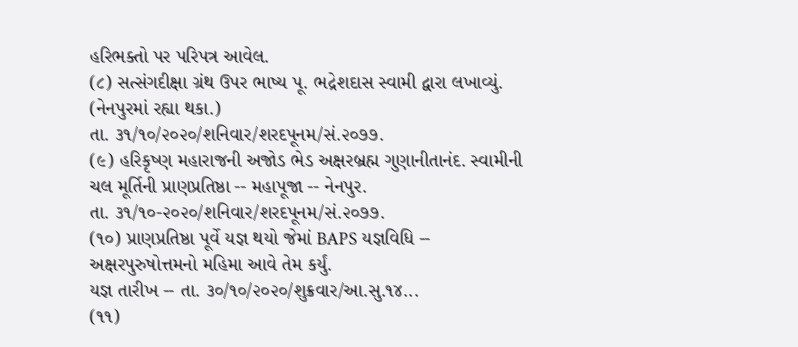હરિભક્તો પર પરિપત્ર આવેલ.
(૮) સત્સંગદીક્ષા ગ્રંથ ઉપર ભાષ્ય પૂ. ભદ્રેશદાસ સ્વામી દ્વારા લખાવ્યું. (નેનપુરમાં રહ્યા થકા.)
તા. ૩૧/૧૦/૨૦૨૦/શનિવાર/શરદપૂનમ/સં.૨૦૭૭.
(૯) હરિકૃષ્ણ મહારાજની અજોડ ભેડ અક્ષરબ્રહ્મ ગુણાનીતાનંદ. સ્વામીની ચલ મૂર્તિની પ્રાણપ્રતિષ્ઠા -- મહાપૂજા -- નેનપુર.
તા. ૩૧/૧૦-૨૦૨૦/શનિવાર/શરદપૂનમ/સં.૨૦૭૭.
(૧૦) પ્રાણપ્રતિષ્ઠા પૂર્વે યજ્ઞ થયો જેમાં BAPS યજ્ઞવિધિ -- અક્ષરપુરુષોત્તમનો મહિમા આવે તેમ કર્યું.
યજ્ઞ તારીખ -- તા. ૩૦/૧૦/૨૦૨૦/શુક્રવાર/આ.સુ.૧૪...
(૧૧)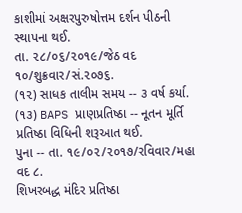કાશીમાં અક્ષરપુરુષોત્તમ દર્શન પીઠની સ્થાપના થઈ.
તા. ૨૮/૦૬/૨૦૧૯/જેઠ વદ ૧૦/શુક્રવાર/સં.૨૦૭૬.
(૧૨) સાધક તાલીમ સમય -- ૩ વર્ષ કર્યા.
(૧૩) BAPS પ્રાણપ્રતિષ્ઠા -- નૂતન મૂર્તિ પ્રતિષ્ઠા વિધિની શરૂઆત થઈ.
પુના -- તા. ૧૯/૦૨/૨૦૧૭/રવિવાર/મહા વદ ૮.
શિખરબદ્ધ મંદિર પ્રતિષ્ઠા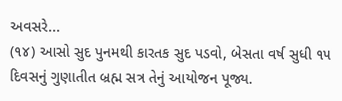અવસરે...
(૧૪) આસો સુદ પુનમથી કારતક સુદ પડવો, બેસતા વર્ષ સુધી ૧૫ દિવસનું ગુણાતીત બ્રહ્મ સત્ર તેનું આયોજન પૂજ્ય.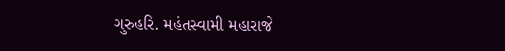ગુરુહરિ. મહંતસ્વામી મહારાજે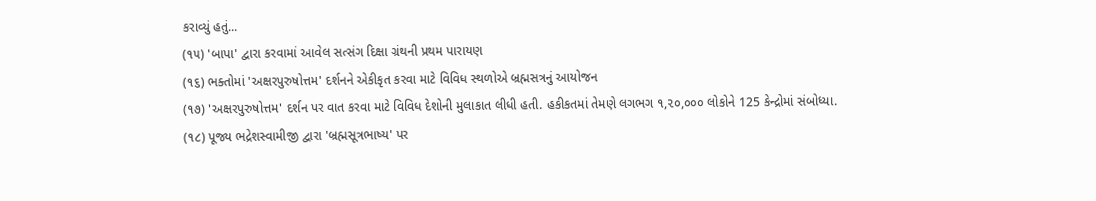કરાવ્યું હતું...
(૧૫) 'બાપા' દ્વારા કરવામાં આવેલ સત્સંગ દિક્ષા ગ્રંથની પ્રથમ પારાયણ
(૧૬) ભક્તોમાં 'અક્ષરપુરુષોત્તમ' દર્શનને એકીકૃત કરવા માટે વિવિધ સ્થળોએ બ્રહ્મસત્રનું આયોજન
(૧૭) 'અક્ષરપુરુષોત્તમ' દર્શન પર વાત કરવા માટે વિવિધ દેશોની મુલાકાત લીધી હતી. હકીકતમાં તેમણે લગભગ ૧,૨૦,૦૦૦ લોકોને 125 કેન્દ્રોમાં સંબોધ્યા.
(૧૮) પૂજ્ય ભદ્રેશસ્વામીજી દ્વારા 'બ્રહ્મસૂત્રભાષ્ય' પર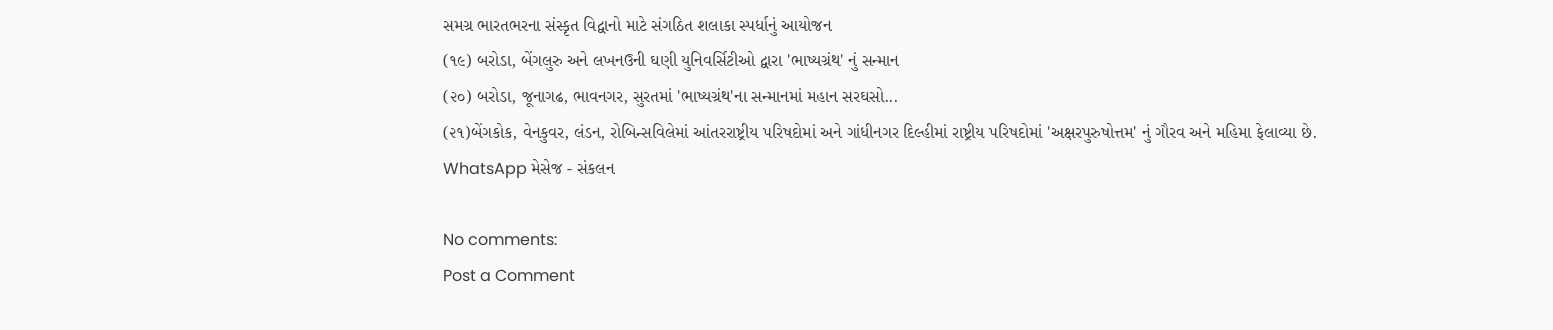સમગ્ર ભારતભરના સંસ્કૃત વિદ્વાનો માટે સંગઠિત શલાકા સ્પર્ધાનું આયોજન
(૧૯) બરોડા, બેંગલુરુ અને લખનઉની ઘણી યુનિવર્સિટીઓ દ્વારા 'ભાષ્યગ્રંથ' નું સન્માન
(૨૦) બરોડા, જૂનાગઢ, ભાવનગર, સુરતમાં 'ભાષ્યગ્રંથ'ના સન્માનમાં મહાન સરઘસો...
(૨૧)બેંગકોક, વેનકુવર, લંડન, રોબિન્સવિલેમાં આંતરરાષ્ટ્રીય પરિષદોમાં અને ગાંધીનગર દિલ્હીમાં રાષ્ટ્રીય પરિષદોમાં 'અક્ષરપુરુષોત્તમ' નું ગૌરવ અને મહિમા ફેલાવ્યા છે.
WhatsApp મેસેજ - સંકલન

No comments:
Post a Comment